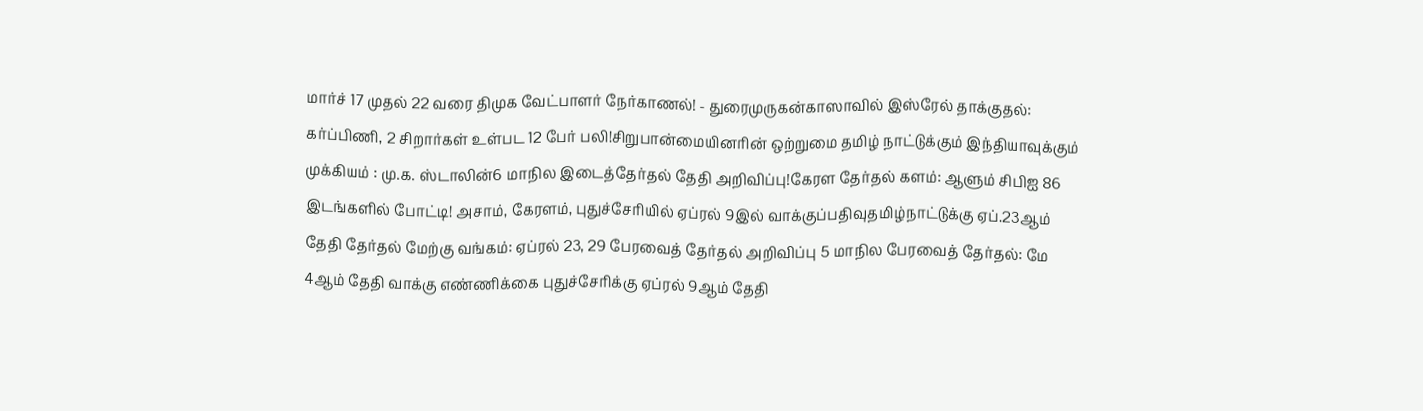மார்ச் 17 முதல் 22 வரை திமுக வேட்பாளர் நேர்காணல்! - துரைமுருகன்காஸாவில் இஸ்ரேல் தாக்குதல்: கர்ப்பிணி, 2 சிறார்கள் உள்பட 12 பேர் பலி!சிறுபான்மையினரின் ஒற்றுமை தமிழ் நாட்டுக்கும் இந்தியாவுக்கும் முக்கியம் : மு.க. ஸ்டாலின்6 மாநில இடைத்தேர்தல் தேதி அறிவிப்பு!கேரள தேர்தல் களம்: ஆளும் சிபிஐ 86 இடங்களில் போட்டி! அசாம், கேரளம், புதுச்சேரியில் ஏப்ரல் 9இல் வாக்குப்பதிவுதமிழ்நாட்டுக்கு ஏப்.23ஆம் தேதி தேர்தல் மேற்கு வங்கம்: ஏப்ரல் 23, 29 பேரவைத் தேர்தல் அறிவிப்பு 5 மாநில பேரவைத் தேர்தல்: மே 4ஆம் தேதி வாக்கு எண்ணிக்கை புதுச்சேரிக்கு ஏப்ரல் 9ஆம் தேதி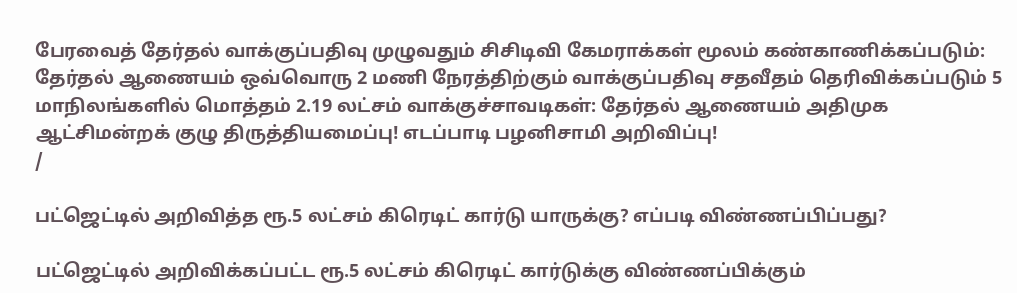பேரவைத் தேர்தல் வாக்குப்பதிவு முழுவதும் சிசிடிவி கேமராக்கள் மூலம் கண்காணிக்கப்படும்: தேர்தல் ஆணையம் ஒவ்வொரு 2 மணி நேரத்திற்கும் வாக்குப்பதிவு சதவீதம் தெரிவிக்கப்படும் 5 மாநிலங்களில் மொத்தம் 2.19 லட்சம் வாக்குச்சாவடிகள்: தேர்தல் ஆணையம் அதிமுக ஆட்சிமன்றக் குழு திருத்தியமைப்பு! எடப்பாடி பழனிசாமி அறிவிப்பு!
/

பட்ஜெட்டில் அறிவித்த ரூ.5 லட்சம் கிரெடிட் கார்டு யாருக்கு? எப்படி விண்ணப்பிப்பது?

பட்ஜெட்டில் அறிவிக்கப்பட்ட ரூ.5 லட்சம் கிரெடிட் கார்டுக்கு விண்ணப்பிக்கும்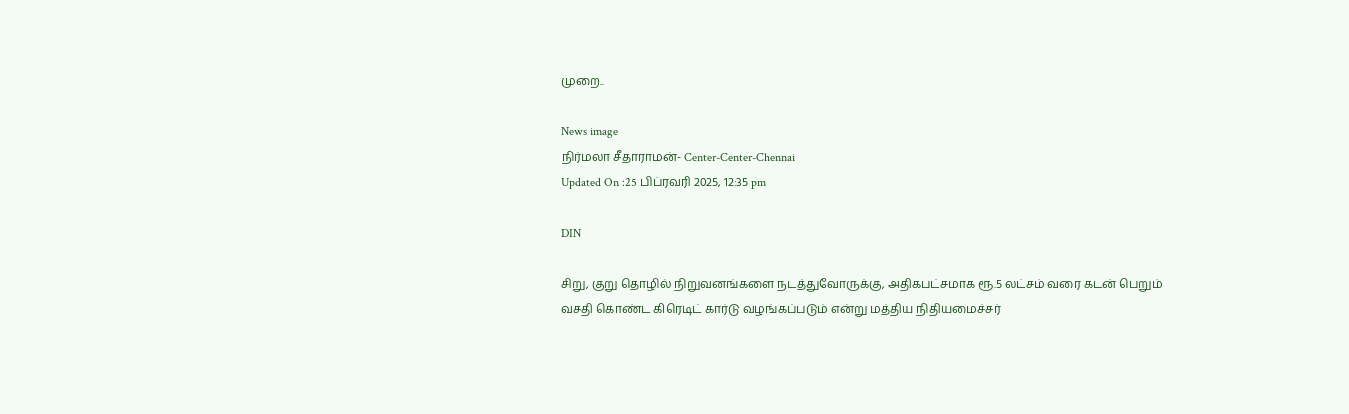முறை..

News image
நிர்மலா சீதாராமன்- Center-Center-Chennai
Updated On :25 பிப்ரவரி 2025, 12:35 pm

DIN

சிறு, குறு தொழில் நிறுவனங்களை நடத்துவோருக்கு, அதிகபட்சமாக ரூ.5 லட்சம் வரை கடன் பெறும் வசதி கொண்ட கிரெடிட் கார்டு வழங்கப்படும் என்று மத்திய நிதியமைச்சர்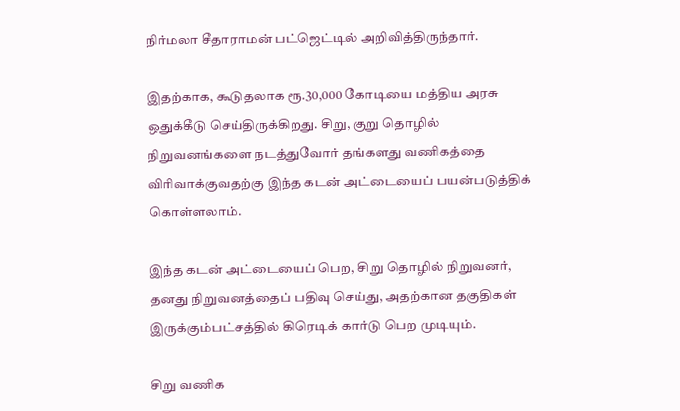நிர்மலா சீதாராமன் பட்ஜெட்டில் அறிவித்திருந்தார்.

இதற்காக, கூடுதலாக ரூ.30,000 கோடியை மத்திய அரசு ஒதுக்கீடு செய்திருக்கிறது. சிறு, குறு தொழில் நிறுவனங்களை நடத்துவோர் தங்களது வணிகத்தை விரிவாக்குவதற்கு இந்த கடன் அட்டையைப் பயன்படுத்திக் கொள்ளலாம்.

இந்த கடன் அட்டையைப் பெற, சிறு தொழில் நிறுவனர், தனது நிறுவனத்தைப் பதிவு செய்து, அதற்கான தகுதிகள் இருக்கும்பட்சத்தில் கிரெடிக் கார்டு பெற முடியும்.

சிறு வணிக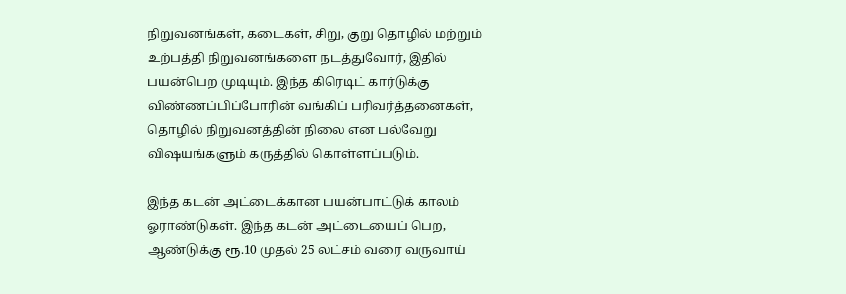நிறுவனங்கள், கடைகள், சிறு, குறு தொழில் மற்றும் உற்பத்தி நிறுவனங்களை நடத்துவோர், இதில் பயன்பெற முடியும். இந்த கிரெடிட் கார்டுக்கு விண்ணப்பிப்போரின் வங்கிப் பரிவர்த்தனைகள், தொழில் நிறுவனத்தின் நிலை என பல்வேறு விஷயங்களும் கருத்தில் கொள்ளப்படும்.

இந்த கடன் அட்டைக்கான பயன்பாட்டுக் காலம் ஓராண்டுகள். இந்த கடன் அட்டையைப் பெற, ஆண்டுக்கு ரூ.10 முதல் 25 லட்சம் வரை வருவாய்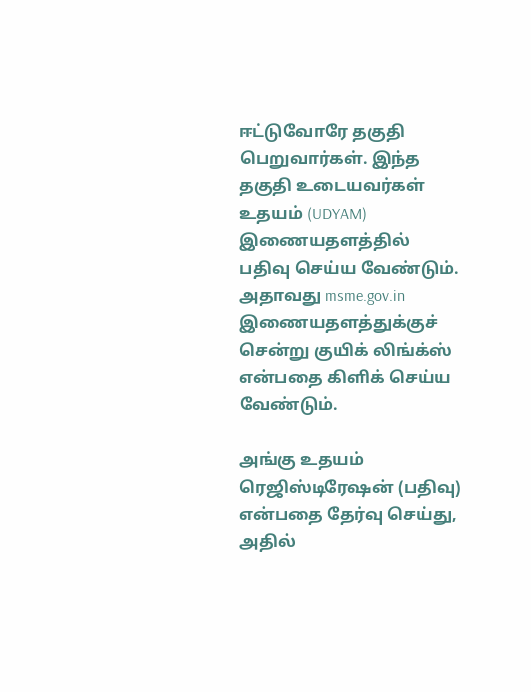ஈட்டுவோரே தகுதி பெறுவார்கள். இந்த தகுதி உடையவர்கள் உதயம் (UDYAM) இணையதளத்தில் பதிவு செய்ய வேண்டும். அதாவது msme.gov.in இணையதளத்துக்குச் சென்று குயிக் லிங்க்ஸ் என்பதை கிளிக் செய்ய வேண்டும்.

அங்கு உதயம் ரெஜிஸ்டிரேஷன் (பதிவு) என்பதை தேர்வு செய்து, அதில்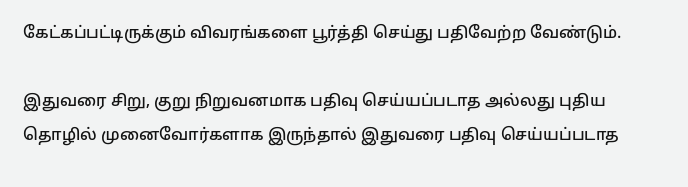கேட்கப்பட்டிருக்கும் விவரங்களை பூர்த்தி செய்து பதிவேற்ற வேண்டும்.

இதுவரை சிறு, குறு நிறுவனமாக பதிவு செய்யப்படாத அல்லது புதிய தொழில் முனைவோர்களாக இருந்தால் இதுவரை பதிவு செய்யப்படாத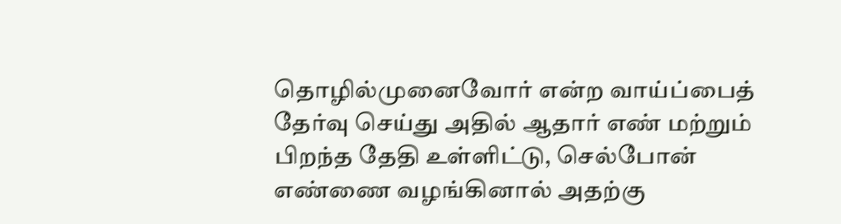தொழில்முனைவோர் என்ற வாய்ப்பைத் தேர்வு செய்து அதில் ஆதார் எண் மற்றும் பிறந்த தேதி உள்ளிட்டு, செல்போன் எண்ணை வழங்கினால் அதற்கு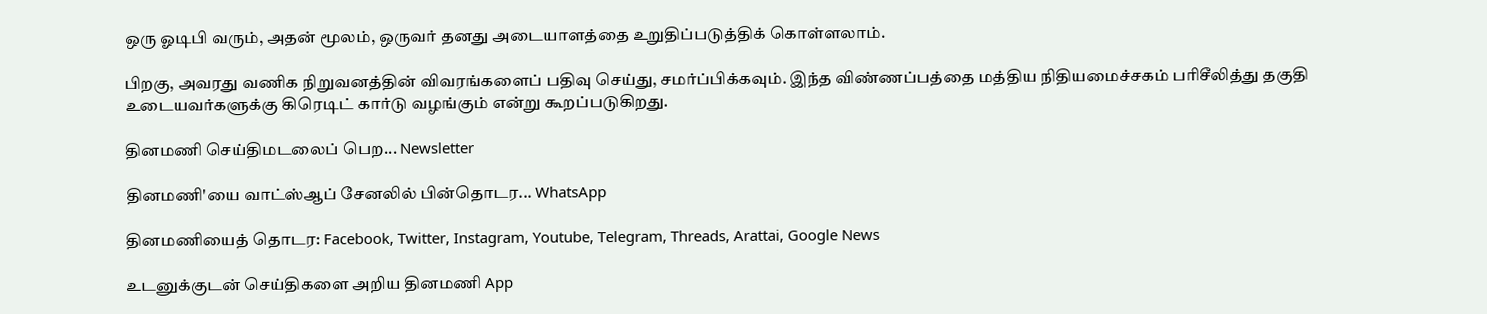ஒரு ஓடிபி வரும், அதன் மூலம், ஒருவர் தனது அடையாளத்தை உறுதிப்படுத்திக் கொள்ளலாம்.

பிறகு, அவரது வணிக நிறுவனத்தின் விவரங்களைப் பதிவு செய்து, சமர்ப்பிக்கவும். இந்த விண்ணப்பத்தை மத்திய நிதியமைச்சகம் பரிசீலித்து தகுதி உடையவர்களுக்கு கிரெடிட் கார்டு வழங்கும் என்று கூறப்படுகிறது.

தினமணி செய்திமடலைப் பெற... Newsletter

தினமணி'யை வாட்ஸ்ஆப் சேனலில் பின்தொடர... WhatsApp

தினமணியைத் தொடர: Facebook, Twitter, Instagram, Youtube, Telegram, Threads, Arattai, Google News

உடனுக்குடன் செய்திகளை அறிய தினமணி App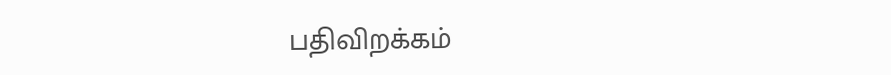பதிவிறக்கம்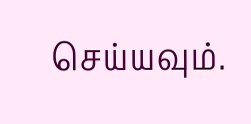செய்யவும்.